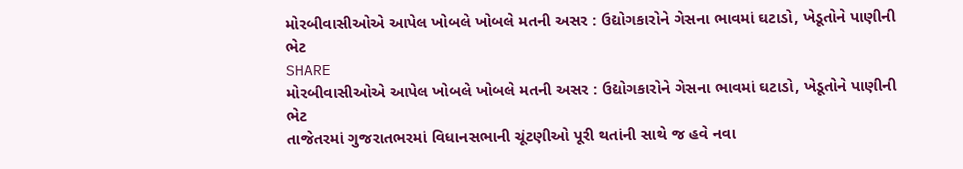મોરબીવાસીઓએ આપેલ ખોબલે ખોબલે મતની અસર : ઉદ્યોગકારોને ગેસના ભાવમાં ઘટાડો, ખેડૂતોને પાણીની ભેટ
SHARE
મોરબીવાસીઓએ આપેલ ખોબલે ખોબલે મતની અસર : ઉદ્યોગકારોને ગેસના ભાવમાં ઘટાડો, ખેડૂતોને પાણીની ભેટ
તાજેતરમાં ગુજરાતભરમાં વિધાનસભાની ચૂંટણીઓ પૂરી થતાંની સાથે જ હવે નવા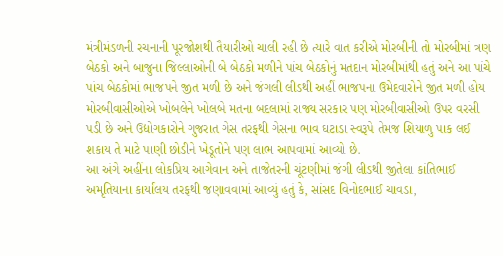મંત્રીમંડળની રચનાની પૂરજોશથી તૈયારીઓ ચાલી રહી છે ત્યારે વાત કરીએ મોરબીની તો મોરબીમાં ત્રણ બેઠકો અને બાજુના જિલ્લાઓની બે બેઠકો મળીને પાંચ બેઠકોનું મતદાન મોરબીમાંથી હતું અને આ પાંચે પાંચ બેઠકોમાં ભાજપને જીત મળી છે અને જંગલી લીડથી અહીં ભાજપના ઉમેદવારોને જીત મળી હોય મોરબીવાસીઓએ ખોબલેને ખોલબે મતના બદલામાં રાજ્ય સરકાર પણ મોરબીવાસીઓ ઉપર વરસી પડી છે અને ઉદ્યોગકારોને ગુજરાત ગેસ તરફથી ગેસના ભાવ ઘટાડા સ્વરૂપે તેમજ શિયાળુ પાક લઈ શકાય તે માટે પાણી છોડીને ખેડૂતોને પણ લાભ આપવામાં આવ્યો છે.
આ અંગે અહીંના લોકપ્રિય આગેવાન અને તાજેતરની ચૂંટણીમાં જંગી લીડથી જીતેલા કાંતિભાઈ અમૃતિયાના કાર્યાલય તરફથી જણાવવામાં આવ્યું હતું કે, સાંસદ વિનોદભાઈ ચાવડા,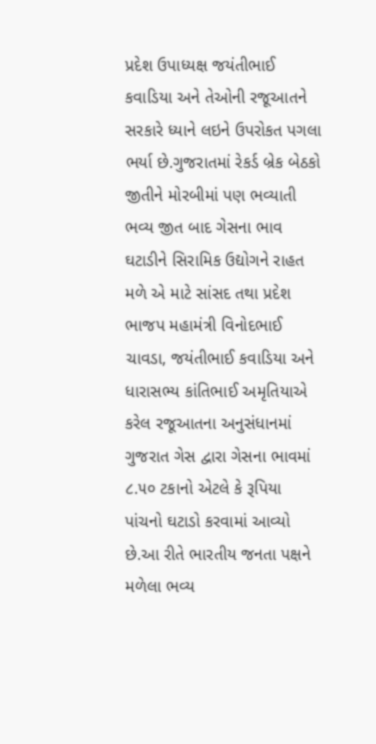પ્રદેશ ઉપાધ્યક્ષ જયંતીભાઈ કવાડિયા અને તેઓની રજૂઆતને સરકારે ધ્યાને લઇને ઉપરોકત પગલા ભર્યા છે.ગુજરાતમાં રેકર્ડ બ્રેક બેઠકો જીતીને મોરબીમાં પણ ભવ્યાતી ભવ્ય જીત બાદ ગેસના ભાવ ઘટાડીને સિરામિક ઉદ્યોગને રાહત મળે એ માટે સાંસદ તથા પ્રદેશ ભાજપ મહામંત્રી વિનોદભાઈ ચાવડા, જયંતીભાઈ કવાડિયા અને ધારાસભ્ય કાંતિભાઈ અમૃતિયાએ કરેલ રજૂઆતના અનુસંધાનમાં ગુજરાત ગેસ દ્વારા ગેસના ભાવમાં ૮.૫૦ ટકાનો એટલે કે રૂપિયા પાંચનો ઘટાડો કરવામાં આવ્યો છે.આ રીતે ભારતીય જનતા પક્ષને મળેલા ભવ્ય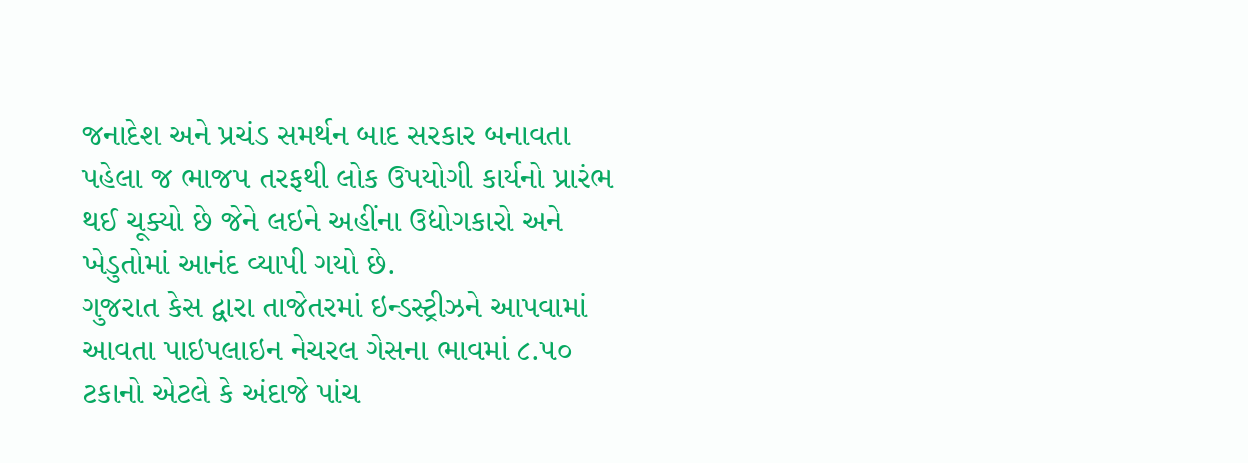જનાદેશ અને પ્રચંડ સમર્થન બાદ સરકાર બનાવતા પહેલા જ ભાજપ તરફથી લોક ઉપયોગી કાર્યનો પ્રારંભ થઈ ચૂક્યો છે જેને લઇને અહીંના ઉદ્યોગકારો અને ખેડુતોમાં આનંદ વ્યાપી ગયો છે.
ગુજરાત કેસ દ્વારા તાજેતરમાં ઇન્ડસ્ટ્રીઝને આપવામાં આવતા પાઇપલાઇન નેચરલ ગેસના ભાવમાં ૮.૫૦ ટકાનો એટલે કે અંદાજે પાંચ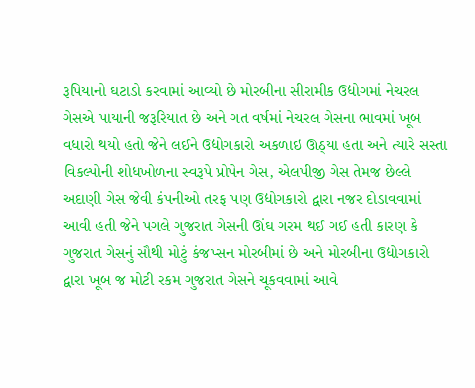રૂપિયાનો ઘટાડો કરવામાં આવ્યો છે મોરબીના સીરામીક ઉદ્યોગમાં નેચરલ ગેસએ પાયાની જરૂરિયાત છે અને ગત વર્ષમાં નેચરલ ગેસના ભાવમાં ખૂબ વધારો થયો હતો જેને લઈને ઉદ્યોગકારો અકળાઇ ઊઠ્યા હતા અને ત્યારે સસ્તા વિકલ્પોની શોધખોળના સ્વરૂપે પ્રોપેન ગેસ, એલપીજી ગેસ તેમજ છેલ્લે અદાણી ગેસ જેવી કંપનીઓ તરફ પણ ઉદ્યોગકારો દ્વારા નજર દોડાવવામાં આવી હતી જેને પગલે ગુજરાત ગેસની ઊંઘ ગરમ થઈ ગઈ હતી કારણ કે ગુજરાત ગેસનું સૌથી મોટું કંજપ્સન મોરબીમાં છે અને મોરબીના ઉદ્યોગકારો દ્વારા ખૂબ જ મોટી રકમ ગુજરાત ગેસને ચૂકવવામાં આવે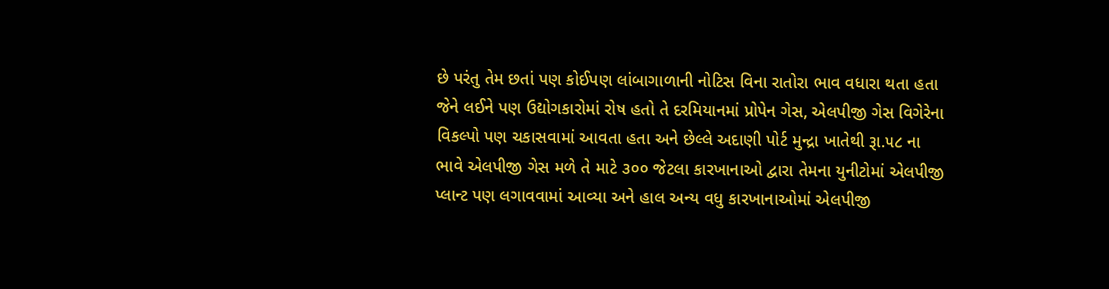છે પરંતુ તેમ છતાં પણ કોઈપણ લાંબાગાળાની નોટિસ વિના રાતોરા ભાવ વધારા થતા હતા જેને લઈને પણ ઉદ્યોગકારોમાં રોષ હતો તે દરમિયાનમાં પ્રોપેન ગેસ, એલપીજી ગેસ વિગેરેના વિકલ્પો પણ ચકાસવામાં આવતા હતા અને છેલ્લે અદાણી પોર્ટ મુન્દ્રા ખાતેથી રૂા.૫૮ ના ભાવે એલપીજી ગેસ મળે તે માટે ૩૦૦ જેટલા કારખાનાઓ દ્વારા તેમના યુનીટોમાં એલપીજી પ્લાન્ટ પણ લગાવવામાં આવ્યા અને હાલ અન્ય વધુ કારખાનાઓમાં એલપીજી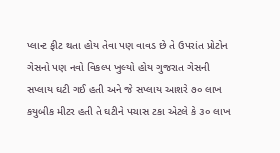પ્લાન્ટ ફીટ થતા હોય તેવા પણ વાવડ છે તે ઉપરાંત પ્રોટોન ગેસનો પણ નવો વિકલ્પ ખુલ્યો હોય ગુજરાત ગેસની સપ્લાય ઘટી ગઈ હતી અને જે સપ્લાય આશરે ૭૦ લાખ કયુબીક મીટર હતી તે ઘટીને પચાસ ટકા એટલે કે ૩૦ લાખ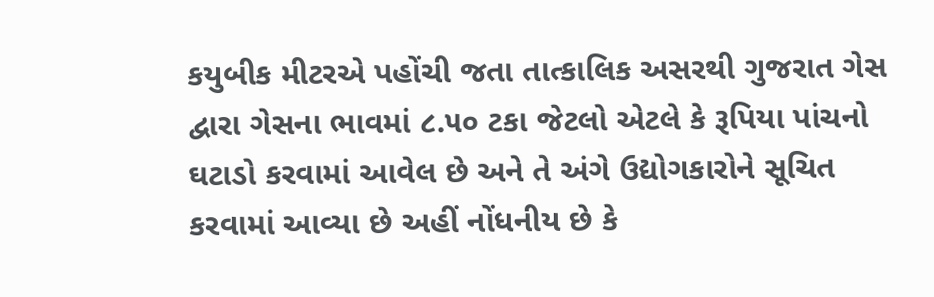કયુબીક મીટરએ પહોંચી જતા તાત્કાલિક અસરથી ગુજરાત ગેસ દ્વારા ગેસના ભાવમાં ૮.૫૦ ટકા જેટલો એટલે કે રૂપિયા પાંચનો ઘટાડો કરવામાં આવેલ છે અને તે અંગે ઉદ્યોગકારોને સૂચિત કરવામાં આવ્યા છે અહીં નોંધનીય છે કે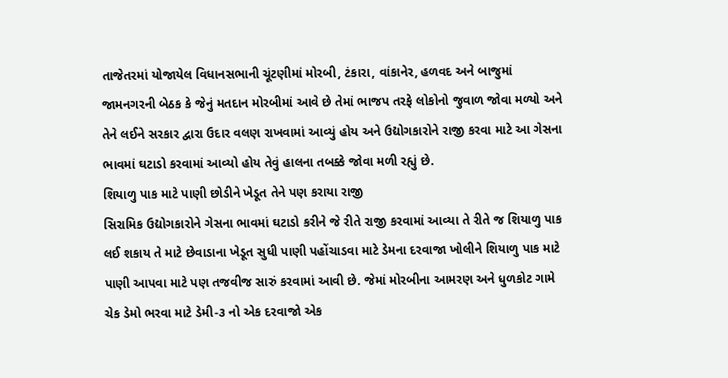તાજેતરમાં યોજાયેલ વિધાનસભાની ચૂંટણીમાં મોરબી, ટંકારા, વાંકાનેર, હળવદ અને બાજુમાં જામનગરની બેઠક કે જેનું મતદાન મોરબીમાં આવે છે તેમાં ભાજપ તરફે લોકોનો જુવાળ જોવા મળ્યો અને તેને લઈને સરકાર દ્વારા ઉદાર વલણ રાખવામાં આવ્યું હોય અને ઉદ્યોગકારોને રાજી કરવા માટે આ ગેસના ભાવમાં ઘટાડો કરવામાં આવ્યો હોય તેવું હાલના તબક્કે જોવા મળી રહ્યું છે.
શિયાળુ પાક માટે પાણી છોડીને ખેડૂત તેને પણ કરાયા રાજી
સિરામિક ઉદ્યોગકારોને ગેસના ભાવમાં ઘટાડો કરીને જે રીતે રાજી કરવામાં આવ્યા તે રીતે જ શિયાળુ પાક લઈ શકાય તે માટે છેવાડાના ખેડૂત સુધી પાણી પહોંચાડવા માટે ડેમના દરવાજા ખોલીને શિયાળુ પાક માટે પાણી આપવા માટે પણ તજવીજ સારું કરવામાં આવી છે. જેમાં મોરબીના આમરણ અને ધુળકોટ ગામે ચેક ડેમો ભરવા માટે ડેમી-૩ નો એક દરવાજો એક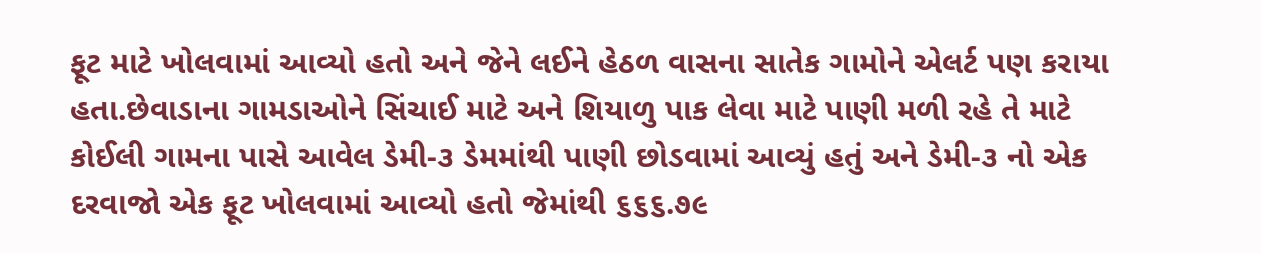ફૂટ માટે ખોલવામાં આવ્યો હતો અને જેને લઈને હેઠળ વાસના સાતેક ગામોને એલર્ટ પણ કરાયા હતા.છેવાડાના ગામડાઓને સિંચાઈ માટે અને શિયાળુ પાક લેવા માટે પાણી મળી રહે તે માટે કોઈલી ગામના પાસે આવેલ ડેમી-૩ ડેમમાંથી પાણી છોડવામાં આવ્યું હતું અને ડેમી-૩ નો એક દરવાજો એક ફૂટ ખોલવામાં આવ્યો હતો જેમાંથી ૬૬૬.૭૯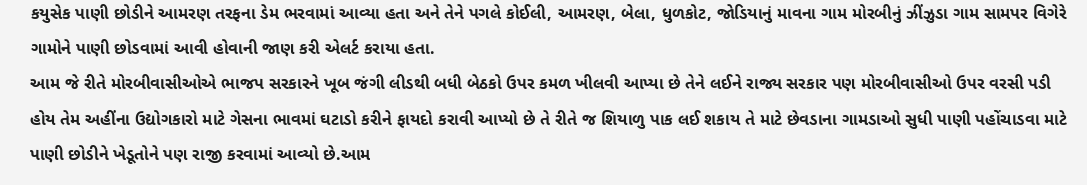કયુસેક પાણી છોડીને આમરણ તરફના ડેમ ભરવામાં આવ્યા હતા અને તેને પગલે કોઈલી, આમરણ, બેલા, ધુળકોટ, જોડિયાનું માવના ગામ મોરબીનું ઝીંઝુડા ગામ સામપર વિગેરે ગામોને પાણી છોડવામાં આવી હોવાની જાણ કરી એલર્ટ કરાયા હતા.
આમ જે રીતે મોરબીવાસીઓએ ભાજપ સરકારને ખૂબ જંગી લીડથી બધી બેઠકો ઉપર કમળ ખીલવી આપ્યા છે તેને લઈને રાજ્ય સરકાર પણ મોરબીવાસીઓ ઉપર વરસી પડી હોય તેમ અહીંના ઉદ્યોગકારો માટે ગેસના ભાવમાં ઘટાડો કરીને ફાયદો કરાવી આપ્યો છે તે રીતે જ શિયાળુ પાક લઈ શકાય તે માટે છેવડાના ગામડાઓ સુધી પાણી પહોંચાડવા માટે પાણી છોડીને ખેડૂતોને પણ રાજી કરવામાં આવ્યો છે.આમ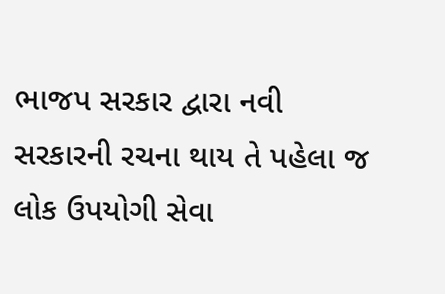ભાજપ સરકાર દ્વારા નવી સરકારની રચના થાય તે પહેલા જ લોક ઉપયોગી સેવા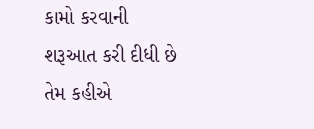કામો કરવાની શરૂઆત કરી દીધી છે તેમ કહીએ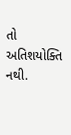તો અતિશયોક્તિ નથી.